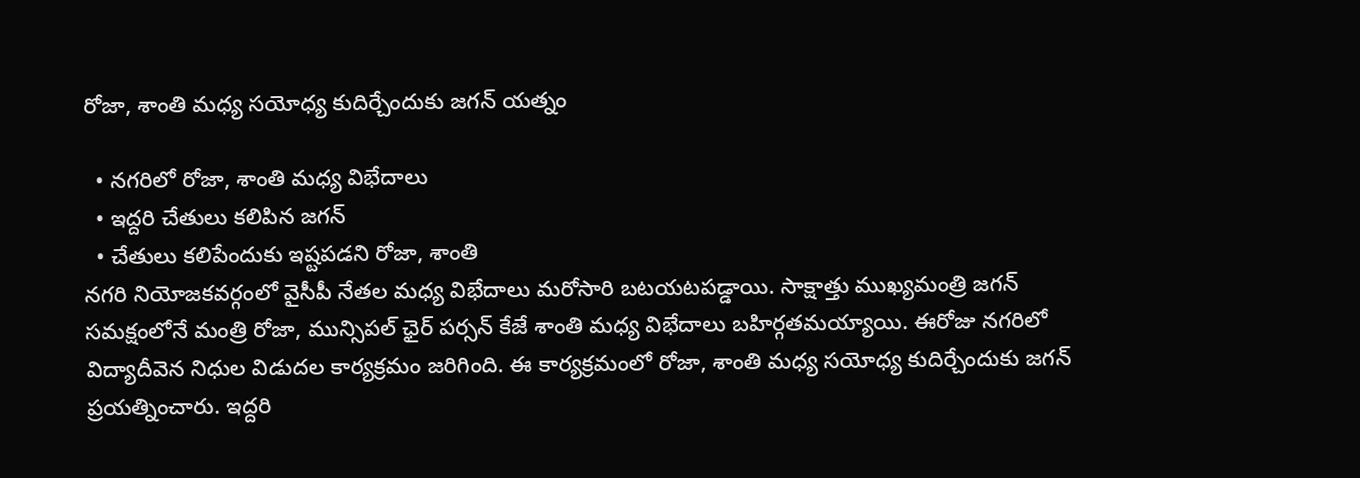రోజా, శాంతి మధ్య సయోధ్య కుదిర్చేందుకు జగన్ యత్నం

  • నగరిలో రోజా, శాంతి మధ్య విభేదాలు
  • ఇద్దరి చేతులు కలిపిన జగన్
  • చేతులు కలిపేందుకు ఇష్టపడని రోజా, శాంతి
నగరి నియోజకవర్గంలో వైసీపీ నేతల మధ్య విభేదాలు మరోసారి బటయటపడ్డాయి. సాక్షాత్తు ముఖ్యమంత్రి జగన్ సమక్షంలోనే మంత్రి రోజా, మున్సిపల్ ఛైర్ పర్సన్ కేజే శాంతి మధ్య విభేదాలు బహిర్గతమయ్యాయి. ఈరోజు నగరిలో విద్యాదీవెన నిధుల విడుదల కార్యక్రమం జరిగింది. ఈ కార్యక్రమంలో రోజా, శాంతి మధ్య సయోధ్య కుదిర్చేందుకు జగన్ ప్రయత్నించారు. ఇద్దరి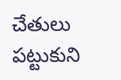చేతులు పట్టుకుని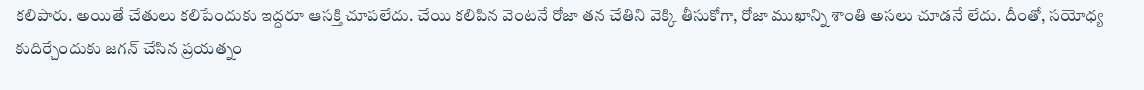కలిపారు. అయితే చేతులు కలిపేందుకు ఇద్దరూ ఆసక్తి చూపలేదు. చేయి కలిపిన వెంటనే రోజా తన చేతిని వెక్కి తీసుకోగా, రోజా ముఖాన్ని శాంతి అసలు చూడనే లేదు. దీంతో, సయోధ్య కుదిర్చేందుకు జగన్ చేసిన ప్రయత్నం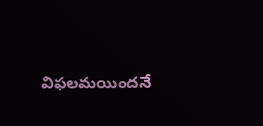విఫలమయిందనే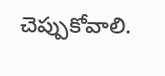చెప్పుకోవాలి.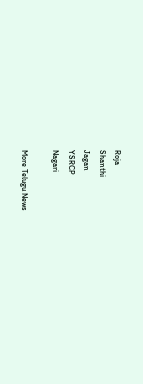Roja
Shanthi
Jagan
YSRCP
Nagari

More Telugu News